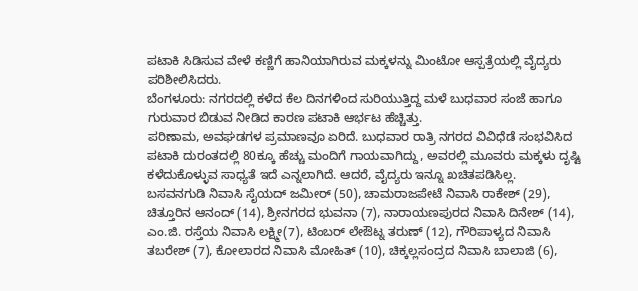ಪಟಾಕಿ ಸಿಡಿಸುವ ವೇಳೆ ಕಣ್ಣಿಗೆ ಹಾನಿಯಾಗಿರುವ ಮಕ್ಕಳನ್ನು ಮಿಂಟೋ ಆಸ್ಪತ್ರೆಯಲ್ಲಿ ವೈದ್ಯರು ಪರಿಶೀಲಿಸಿದರು.
ಬೆಂಗಳೂರು: ನಗರದಲ್ಲಿ ಕಳೆದ ಕೆಲ ದಿನಗಳಿಂದ ಸುರಿಯುತ್ತಿದ್ದ ಮಳೆ ಬುಧವಾರ ಸಂಜೆ ಹಾಗೂ ಗುರುವಾರ ಬಿಡುವ ನೀಡಿದ ಕಾರಣ ಪಟಾಕಿ ಆರ್ಭಟ ಹೆಚ್ಚಿತ್ತು.
ಪರಿಣಾಮ, ಅವಘಡಗಳ ಪ್ರಮಾಣವೂ ಏರಿದೆ. ಬುಧವಾರ ರಾತ್ರಿ ನಗರದ ವಿವಿಧೆಡೆ ಸಂಭವಿಸಿದ ಪಟಾಕಿ ದುರಂತದಲ್ಲಿ 80ಕ್ಕೂ ಹೆಚ್ಚು ಮಂದಿಗೆ ಗಾಯವಾಗಿದ್ದು, ಅವರಲ್ಲಿ ಮೂವರು ಮಕ್ಕಳು ದೃಷ್ಟಿ ಕಳೆದುಕೊಳ್ಳುವ ಸಾಧ್ಯತೆ ಇದೆ ಎನ್ನಲಾಗಿದೆ. ಆದರೆ, ವೈದ್ಯರು ಇನ್ನೂ ಖಚಿತಪಡಿಸಿಲ್ಲ.
ಬಸವನಗುಡಿ ನಿವಾಸಿ ಸೈಯದ್ ಜಮೀರ್ (50), ಚಾಮರಾಜಪೇಟೆ ನಿವಾಸಿ ರಾಕೇಶ್ (29), ಚಿತ್ತೂರಿನ ಆನಂದ್ (14), ಶ್ರೀನಗರದ ಭುವನಾ (7), ನಾರಾಯಣಪುರದ ನಿವಾಸಿ ದಿನೇಶ್ (14), ಎಂ.ಜಿ. ರಸ್ತೆಯ ನಿವಾಸಿ ಲಕ್ಷ್ಮೀ(7), ಟಿಂಬರ್ ಲೇಔಟ್ನ ತರುಣ್ (12), ಗೌರಿಪಾಳ್ಯದ ನಿವಾಸಿ ತಬರೇಶ್ (7), ಕೋಲಾರದ ನಿವಾಸಿ ಮೋಹಿತ್ (10), ಚಿಕ್ಕಲ್ಲಸಂದ್ರದ ನಿವಾಸಿ ಬಾಲಾಜಿ (6),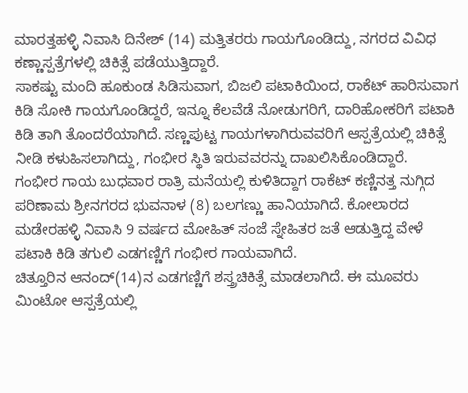ಮಾರತ್ತಹಳ್ಳಿ ನಿವಾಸಿ ದಿನೇಶ್ (14) ಮತ್ತಿತರರು ಗಾಯಗೊಂಡಿದ್ದು, ನಗರದ ವಿವಿಧ ಕಣ್ಣಾಸ್ಪತ್ರೆಗಳಲ್ಲಿ ಚಿಕಿತ್ಸೆ ಪಡೆಯುತ್ತಿದ್ದಾರೆ.
ಸಾಕಷ್ಟು ಮಂದಿ ಹೂಕುಂಡ ಸಿಡಿಸುವಾಗ, ಬಿಜಲಿ ಪಟಾಕಿಯಿಂದ, ರಾಕೆಟ್ ಹಾರಿಸುವಾಗ ಕಿಡಿ ಸೋಕಿ ಗಾಯಗೊಂಡಿದ್ದರೆ, ಇನ್ನೂ ಕೆಲವೆಡೆ ನೋಡುಗರಿಗೆ, ದಾರಿಹೋಕರಿಗೆ ಪಟಾಕಿ ಕಿಡಿ ತಾಗಿ ತೊಂದರೆಯಾಗಿದೆ. ಸಣ್ಣಪುಟ್ಟ ಗಾಯಗಳಾಗಿರುವವರಿಗೆ ಆಸ್ಪತ್ರೆಯಲ್ಲಿ ಚಿಕಿತ್ಸೆ ನೀಡಿ ಕಳುಹಿಸಲಾಗಿದ್ದು, ಗಂಭೀರ ಸ್ಥಿತಿ ಇರುವವರನ್ನು ದಾಖಲಿಸಿಕೊಂಡಿದ್ದಾರೆ.
ಗಂಭೀರ ಗಾಯ ಬುಧವಾರ ರಾತ್ರಿ ಮನೆಯಲ್ಲಿ ಕುಳಿತಿದ್ದಾಗ ರಾಕೆಟ್ ಕಣ್ಣಿನತ್ತ ನುಗ್ಗಿದ ಪರಿಣಾಮ ಶ್ರೀನಗರದ ಭುವನಾಳ (8) ಬಲಗಣ್ಣು ಹಾನಿಯಾಗಿದೆ. ಕೋಲಾರದ ಮಡೇರಹಳ್ಳಿ ನಿವಾಸಿ 9 ವರ್ಷದ ಮೋಹಿತ್ ಸಂಜೆ ಸ್ನೇಹಿತರ ಜತೆ ಆಡುತ್ತಿದ್ದ ವೇಳೆ ಪಟಾಕಿ ಕಿಡಿ ತಗುಲಿ ಎಡಗಣ್ಣಿಗೆ ಗಂಭೀರ ಗಾಯವಾಗಿದೆ.
ಚಿತ್ತೂರಿನ ಆನಂದ್(14)ನ ಎಡಗಣ್ಣಿಗೆ ಶಸ್ತ್ರಚಿಕಿತ್ಸೆ ಮಾಡಲಾಗಿದೆ. ಈ ಮೂವರು ಮಿಂಟೋ ಆಸ್ಪತ್ರೆಯಲ್ಲಿ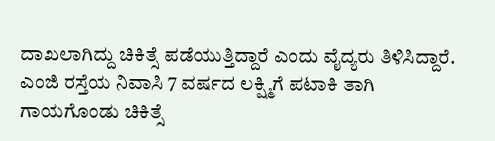ದಾಖಲಾಗಿದ್ದು ಚಿಕಿತ್ಸೆ ಪಡೆಯುತ್ತಿದ್ದಾರೆ ಎಂದು ವೈದ್ಯರು ತಿಳಿಸಿದ್ದಾರೆ. ಎಂಜಿ ರಸ್ತೆಯ ನಿವಾಸಿ 7 ವರ್ಷದ ಲಕ್ಷ್ಮಿಗೆ ಪಟಾಕಿ ತಾಗಿ ಗಾಯಗೊಂಡು ಚಿಕಿತ್ಸೆ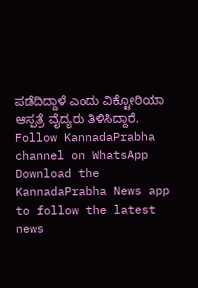ಪಡೆದಿದ್ದಾಳೆ ಎಂದು ವಿಕ್ಟೋರಿಯಾ ಆಸ್ಪತ್ರೆ ವೈದ್ಯರು ತಿಳಿಸಿದ್ದಾರೆ.
Follow KannadaPrabha channel on WhatsApp
Download the KannadaPrabha News app to follow the latest news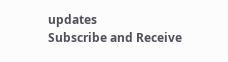updates
Subscribe and Receive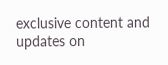exclusive content and updates on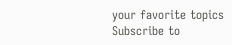your favorite topics
Subscribe to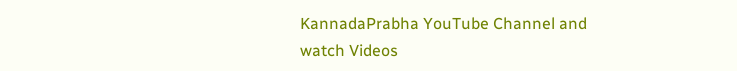KannadaPrabha YouTube Channel and watch Videos